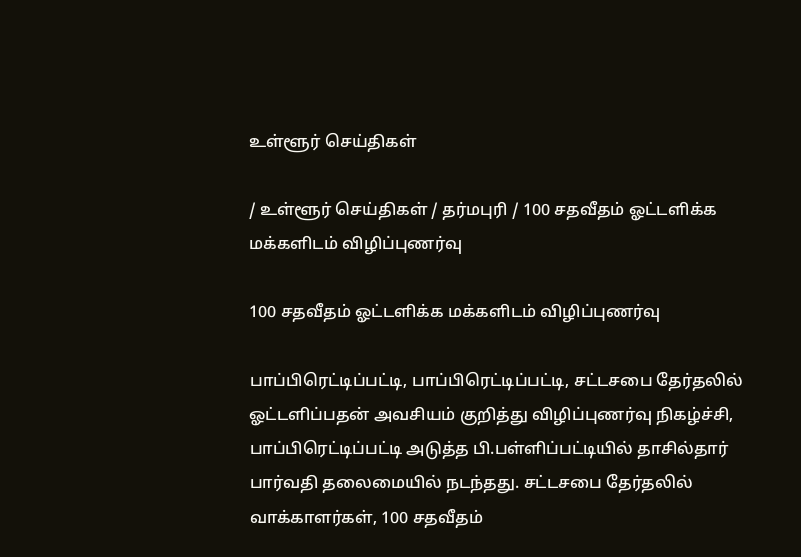உள்ளூர் செய்திகள்

/ உள்ளூர் செய்திகள் / தர்மபுரி / 100 சதவீதம் ஓட்டளிக்க மக்களிடம் விழிப்புணர்வு

100 சதவீதம் ஓட்டளிக்க மக்களிடம் விழிப்புணர்வு

பாப்பிரெட்டிப்பட்டி, பாப்பிரெட்டிப்பட்டி, சட்டசபை தேர்தலில் ஓட்டளிப்பதன் அவசியம் குறித்து விழிப்புணர்வு நிகழ்ச்சி, பாப்பிரெட்டிப்பட்டி அடுத்த பி.பள்ளிப்பட்டியில் தாசில்தார் பார்வதி தலைமையில் நடந்தது. சட்டசபை தேர்தலில் வாக்காளர்கள், 100 சதவீதம்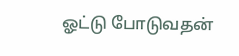ஓட்டு போடுவதன்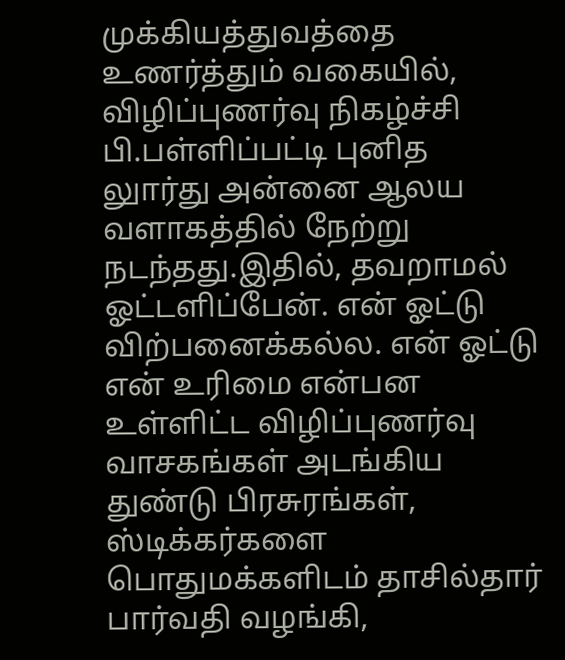முக்கியத்துவத்தை உணர்த்தும் வகையில், விழிப்புணர்வு நிகழ்ச்சி பி.பள்ளிப்பட்டி புனித லுார்து அன்னை ஆலய வளாகத்தில் நேற்று நடந்தது.இதில், தவறாமல் ஓட்டளிப்பேன். என் ஓட்டு விற்பனைக்கல்ல. என் ஓட்டு என் உரிமை என்பன உள்ளிட்ட விழிப்புணர்வு வாசகங்கள் அடங்கிய துண்டு பிரசுரங்கள், ஸ்டிக்கர்களை பொதுமக்களிடம் தாசில்தார் பார்வதி வழங்கி,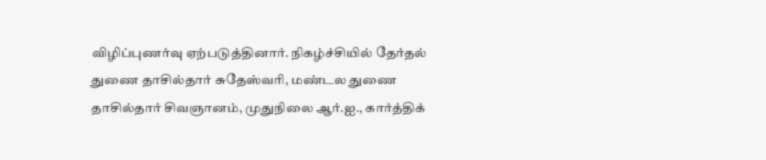விழிப்புணர்வு ஏற்படுத்தினார். நிகழ்ச்சியில் தேர்தல் துணை தாசில்தார் சுதேஸ்வரி, மண்டல துணை தாசில்தார் சிவஞானம், முதுநிலை ஆர்.ஐ., கார்த்திக்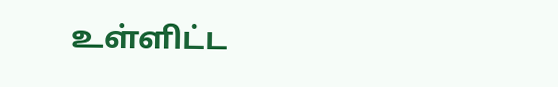உள்ளிட்ட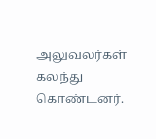அலுவலர்கள் கலந்து கொண்டனர்.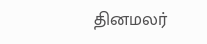தினமலர்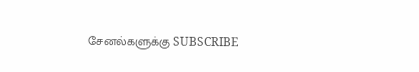சேனல்களுக்கு SUBSCRIBE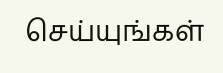செய்யுங்கள்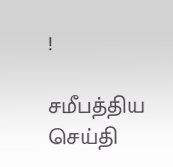!

சமீபத்திய செய்தி